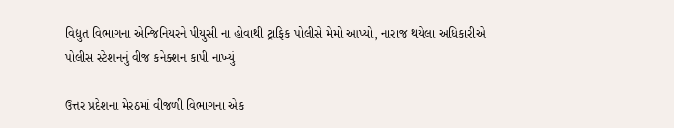વિદ્યુત વિભાગના એન્જિનિયરને પીયુસી ના હોવાથી ટ્રાફિક પોલીસે મેમો આપ્યો, નારાજ થયેલા અધિકારીએ પોલીસ સ્ટેશનનું વીજ કનેક્શન કાપી નાખ્યું

ઉત્તર પ્રદેશના મેરઠમાં વીજળી વિભાગના એક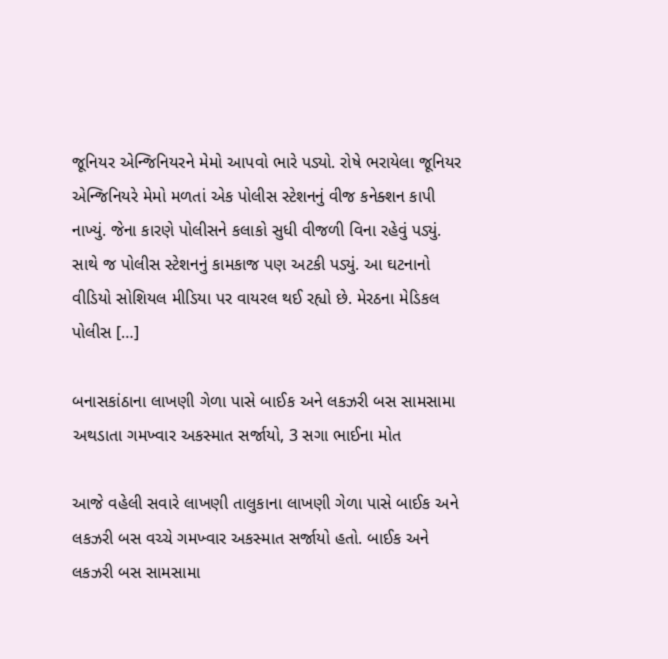જૂનિયર એન્જિનિયરને મેમો આપવો ભારે પડ્યો. રોષે ભરાયેલા જૂનિયર એન્જિનિયરે મેમો મળતાં એક પોલીસ સ્ટેશનનું વીજ કનેક્શન કાપી નાખ્યું. જેના કારણે પોલીસને કલાકો સુધી વીજળી વિના રહેવું પડ્યું. સાથે જ પોલીસ સ્ટેશનનું કામકાજ પણ અટકી પડ્યું. આ ઘટનાનો વીડિયો સોશિયલ મીડિયા પર વાયરલ થઈ રહ્યો છે. મેરઠના મેડિકલ પોલીસ […]

બનાસકાંઠાના લાખણી ગેળા પાસે બાઈક અને લકઝરી બસ સામસામા અથડાતા ગમખ્વાર અકસ્માત સર્જાયો, 3 સગા ભાઈના મોત

આજે વહેલી સવારે લાખણી તાલુકાના લાખણી ગેળા પાસે બાઈક અને લકઝરી બસ વચ્ચે ગમખ્વાર અકસ્માત સર્જાયો હતો. બાઈક અને લકઝરી બસ સામસામા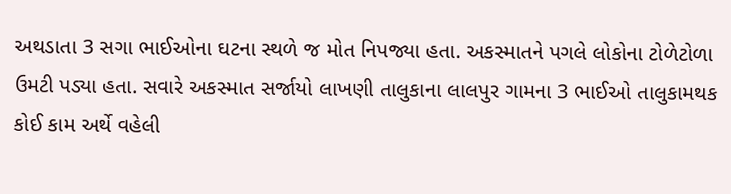અથડાતા 3 સગા ભાઈઓના ઘટના સ્થળે જ મોત નિપજ્યા હતા. અકસ્માતને પગલે લોકોના ટોળેટોળા ઉમટી પડ્યા હતા. સવારે અકસ્માત સર્જાયો લાખણી તાલુકાના લાલપુર ગામના 3 ભાઈઓ તાલુકામથક કોઈ કામ અર્થે વહેલી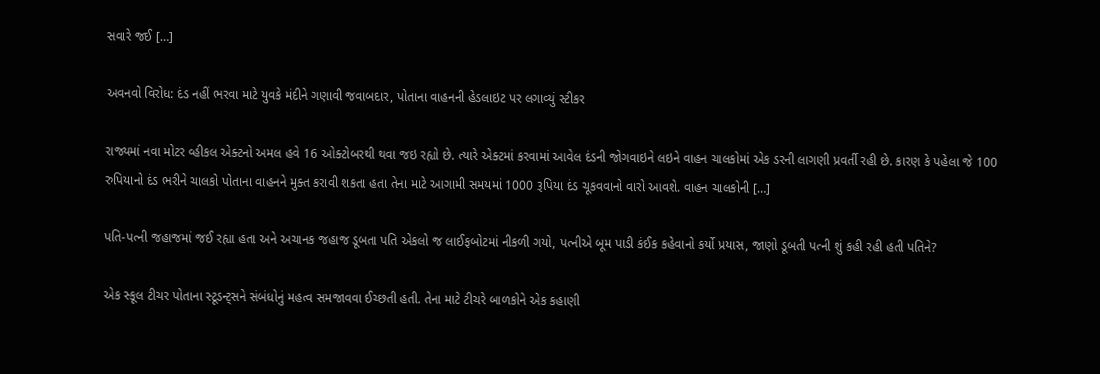સવારે જઈ […]

અવનવો વિરોધ: દંડ નહીં ભરવા માટે યુવકે મંદીને ગણાવી જવાબદાર, પોતાના વાહનની હેડલાઇટ પર લગાવ્યું સ્ટીકર

રાજ્યમાં નવા મોટર વ્હીકલ એક્ટનો અમલ હવે 16 ઓક્ટોબરથી થવા જઇ રહ્યો છે. ત્યારે એક્ટમાં કરવામાં આવેલ દંડની જોગવાઇને લઇને વાહન ચાલકોમાં એક ડરની લાગણી પ્રવર્તી રહી છે. કારણ કે પહેલા જે 100 રુપિયાનો દંડ ભરીને ચાલકો પોતાના વાહનને મુક્ત કરાવી શકતા હતા તેના માટે આગામી સમયમાં 1000 રૂપિયા દંડ ચૂકવવાનો વારો આવશે. વાહન ચાલકોની […]

પતિ-પત્ની જહાજમાં જઈ રહ્યા હતા અને અચાનક જહાજ ડૂબતા પતિ એકલો જ લાઈફબોટમાં નીકળી ગયો, પત્નીએ બૂમ પાડી કંઈક કહેવાનો કર્યો પ્રયાસ, જાણો ડૂબતી પત્ની શું કહી રહી હતી પતિને?

એક સ્કૂલ ટીચર પોતાના સ્ટૂડન્ટ્સને સંબંધોનું મહત્વ સમજાવવા ઈચ્છતી હતી. તેના માટે ટીચરે બાળકોને એક કહાણી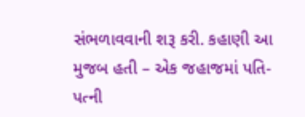સંભળાવવાની શરૂ કરી. કહાણી આ મુજબ હતી – એક જહાજમાં પતિ-પત્ની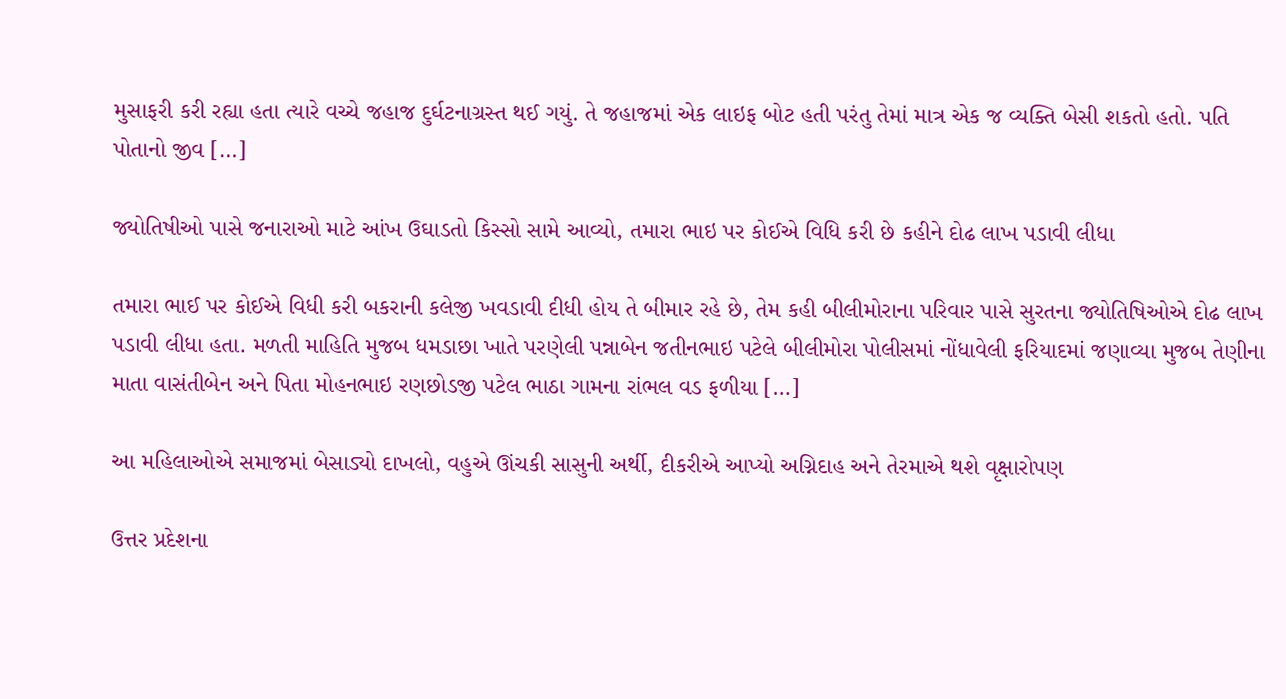મુસાફરી કરી રહ્યા હતા ત્યારે વચ્ચે જહાજ દુર્ઘટનાગ્રસ્ત થઈ ગયું. તે જહાજમાં એક લાઇફ બોટ હતી પરંતુ તેમાં માત્ર એક જ વ્યક્તિ બેસી શકતો હતો. પતિ પોતાનો જીવ […]

જ્યોતિષીઓ પાસે જનારાઓ માટે આંખ ઉઘાડતો કિસ્સો સામે આવ્યો, તમારા ભાઇ પર કોઈએ વિધિ કરી છે કહીને દોઢ લાખ પડાવી લીધા

તમારા ભાઈ પર કોઈએ વિધી કરી બકરાની કલેજી ખવડાવી દીધી હોય તે બીમાર રહે છે, તેમ કહી બીલીમોરાના પરિવાર પાસે સુરતના જ્યોતિષિઓએ દોઢ લાખ પડાવી લીધા હતા. મળતી માહિતિ મુજબ ધમડાછા ખાતે પરણેલી પન્નાબેન જતીનભાઇ પટેલે બીલીમોરા પોલીસમાં નોંધાવેલી ફરિયાદમાં જણાવ્યા મુજબ તેણીના માતા વાસંતીબેન અને પિતા મોહનભાઇ રણછોડજી પટેલ ભાઠા ગામના રાંભલ વડ ફળીયા […]

આ મહિલાઓએ સમાજમાં બેસાડ્યો દાખલો, વહુએ ઊંચકી સાસુની અર્થી, દીકરીએ આપ્યો અગ્નિદાહ અને તેરમાએ થશે વૃક્ષારોપણ

ઉત્તર પ્રદેશના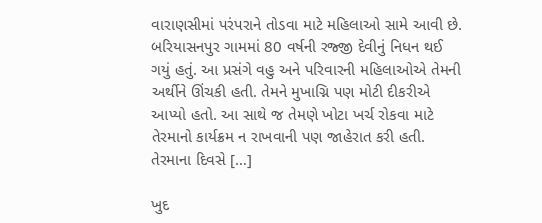વારાણસીમાં પરંપરાને તોડવા માટે મહિલાઓ સામે આવી છે. બરિયાસનપુર ગામમાં 80 વર્ષની રજ્જી દેવીનું નિધન થઈ ગયું હતું. આ પ્રસંગે વહુ અને પરિવારની મહિલાઓએ તેમની અર્થીને ઊંચકી હતી. તેમને મુખાગ્નિ પણ મોટી દીકરીએ આપ્યો હતો. આ સાથે જ તેમણે ખોટા ખર્ચ રોકવા માટે તેરમાનો કાર્યક્રમ ન રાખવાની પણ જાહેરાત કરી હતી. તેરમાના દિવસે […]

ખુદ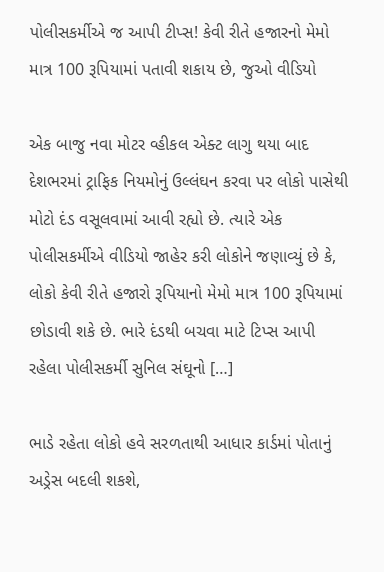પોલીસકર્મીએ જ આપી ટીપ્સ! કેવી રીતે હજારનો મેમો માત્ર 100 રૂપિયામાં પતાવી શકાય છે, જુઓ વીડિયો

એક બાજુ નવા મોટર વ્હીકલ એક્ટ લાગુ થયા બાદ દેશભરમાં ટ્રાફિક નિયમોનું ઉલ્લંઘન કરવા પર લોકો પાસેથી મોટો દંડ વસૂલવામાં આવી રહ્યો છે. ત્યારે એક પોલીસકર્મીએ વીડિયો જાહેર કરી લોકોને જણાવ્યું છે કે, લોકો કેવી રીતે હજારો રૂપિયાનો મેમો માત્ર 100 રૂપિયામાં છોડાવી શકે છે. ભારે દંડથી બચવા માટે ટિપ્સ આપી રહેલા પોલીસકર્મી સુનિલ સંઘૂનો […]

ભાડે રહેતા લોકો હવે સરળતાથી આધાર કાર્ડમાં પોતાનું અડ્રેસ બદલી શકશે,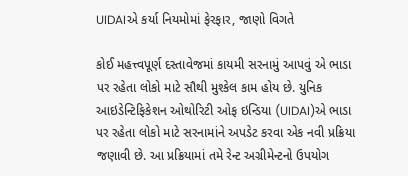UIDAIએ કર્યા નિયમોમાં ફેરફાર, જાણો વિગતે

કોઈ મહત્ત્વપૂર્ણ દસ્તાવેજમાં કાયમી સરનામું આપવું એ ભાડા પર રહેતા લોકો માટે સૌથી મુશ્કેલ કામ હોય છે. યુનિક આઇડેન્ટિફિકેશન ઓથોરિટી ઓફ ઇન્ડિયા (UIDAI)એ ભાડા પર રહેતા લોકો માટે સરનામાંને અપડેટ કરવા એક નવી પ્રક્રિયા જણાવી છે. આ પ્રક્રિયામાં તમે રેન્ટ અગ્રીમેન્ટનો ઉપયોગ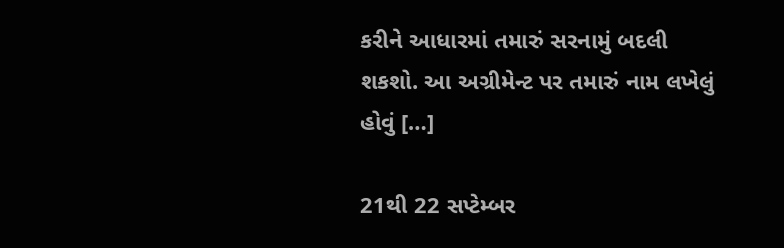કરીને આધારમાં તમારું સરનામું બદલી શકશો. આ અગ્રીમેન્ટ પર તમારું નામ લખેલું હોવું […]

21થી 22 સપ્ટેમ્બર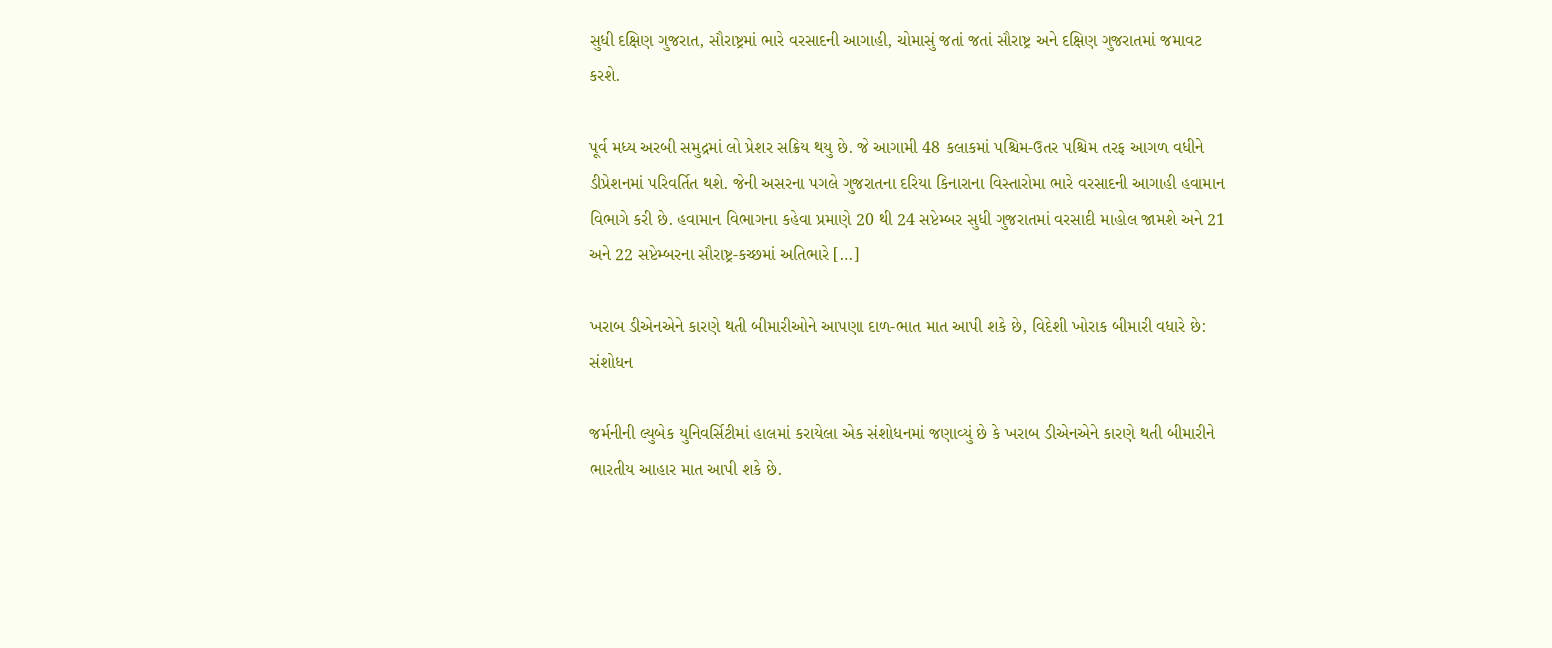સુધી દક્ષિણ ગુજરાત, સૌરાષ્ટ્રમાં ભારે વરસાદની આગાહી, ચોમાસું જતાં જતાં સૌરાષ્ટ્ર અને દક્ષિણ ગુજરાતમાં જમાવટ કરશે.

પૂર્વ મધ્ય અરબી સમુદ્રમાં લો પ્રેશર સક્રિય થયુ છે. જે આગામી 48 કલાકમાં પશ્ચિમ-ઉતર પશ્ચિમ તરફ આગળ વધીને ડીપ્રેશનમાં પરિવર્તિત થશે. જેની અસરના પગલે ગુજરાતના દરિયા કિનારાના વિસ્તારોમા ભારે વરસાદની આગાહી હવામાન વિભાગે કરી છે. હવામાન વિભાગના કહેવા પ્રમાણે 20 થી 24 સપ્ટેમ્બર સુધી ગુજરાતમાં વરસાદી માહોલ જામશે અને 21 અને 22 સપ્ટેમ્બરના સૌરાષ્ટ્ર-કચ્છમાં અતિભારે […]

ખરાબ ડીએનએને કારણે થતી બીમારીઓને આપણા દાળ-ભાત માત આપી શકે છે, વિદેશી ખોરાક બીમારી વધારે છે: સંશોધન

જર્મનીની લ્યુબેક યુનિવર્સિટીમાં હાલમાં કરાયેલા એક સંશોધનમાં જણાવ્યું છે કે ખરાબ ડીએનએને કારણે થતી બીમારીને ભારતીય આહાર માત આપી શકે છે.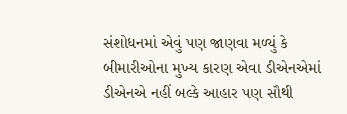સંશોધનમાં એવું પણ જાણવા મળ્યું કે બીમારીઓના મુખ્ય કારણ એવા ડીએનએમાં ડીએનએ નહીં બલ્કે આહાર પણ સૌથી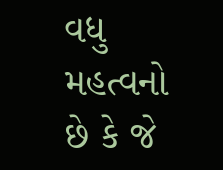વધુ મહત્વનો છે કે જે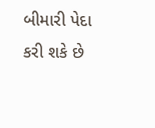બીમારી પેદા કરી શકે છે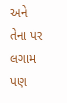અને તેના પર લગામ પણ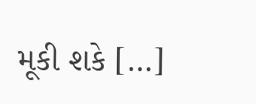મૂકી શકે […]